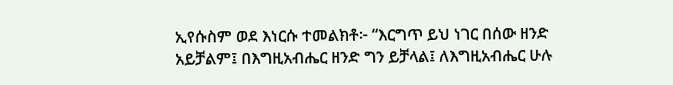ኢየሱስም ወደ እነርሱ ተመልክቶ፦ “እርግጥ ይህ ነገር በሰው ዘንድ አይቻልም፤ በእግዚአብሔር ዘንድ ግን ይቻላል፤ ለእግዚአብሔር ሁሉ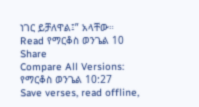ነገር ይቻለዋል፤” አላቸው።
Read የማርቆስ ወንጌል 10
Share
Compare All Versions: የማርቆስ ወንጌል 10:27
Save verses, read offline,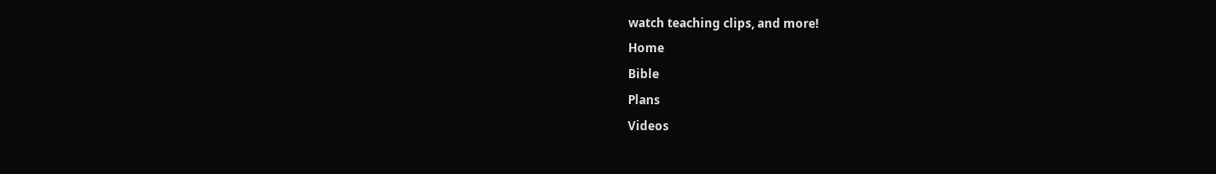watch teaching clips, and more!
Home
Bible
Plans
Videos